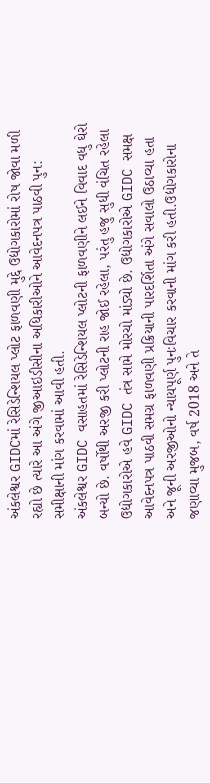અંકલેશ્વર GIDCમાં રેસિડેન્શિયલ પ્લોટ ફાળવણી મુદ્દે ઉદ્યોગકારોમાં રોષ જોવા મળી રહ્યો છે ત્યારે આ અંગે જીઆઇડીસીના અધિકારીઓને આવેદનપત્ર પાઠવી પુન: સમીક્ષાની માંગ કરવામાં આવી હતી.
અંકલેશ્વર GIDC વસાહતમાં રેસિડેન્શિયલ પ્લોટની ફાળવણીને લઈને વિવાદ વધુ ઘેરો બન્યો છે. વર્ષોથી અરજી કરી પ્લોટની રાહ જોઈ રહેલા, પરંતુ હજુ સુધી વંચિત રહેલા ઉદ્યોગકારોએ હવે GIDC તંત્ર સામે મોરચો માંડ્યો છે. ઉદ્યોગકારોએ GIDC સમક્ષ આવેદનપત્ર પાઠવી સમગ્ર ફાળવણી પ્રક્રિયાની પારદર્શિતા અંગે સવાલો ઉઠાવ્યા હતા અને જૂની અરજીઓનો ન્યાયપૂર્ણ પુનઃવિચાર કરવાની માંગ કરી હતી.ઉદ્યોગકારોના જણાવ્યા મુજબ, વર્ષ 2018 અને તે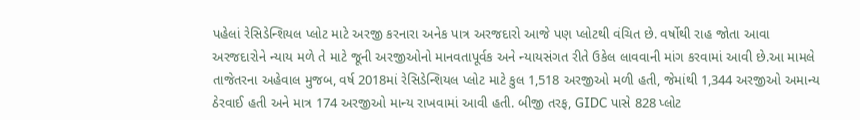પહેલાં રેસિડેન્શિયલ પ્લોટ માટે અરજી કરનારા અનેક પાત્ર અરજદારો આજે પણ પ્લોટથી વંચિત છે. વર્ષોથી રાહ જોતા આવા અરજદારોને ન્યાય મળે તે માટે જૂની અરજીઓનો માનવતાપૂર્વક અને ન્યાયસંગત રીતે ઉકેલ લાવવાની માંગ કરવામાં આવી છે.આ મામલે તાજેતરના અહેવાલ મુજબ, વર્ષ 2018માં રેસિડેન્શિયલ પ્લોટ માટે કુલ 1,518 અરજીઓ મળી હતી, જેમાંથી 1,344 અરજીઓ અમાન્ય ઠેરવાઈ હતી અને માત્ર 174 અરજીઓ માન્ય રાખવામાં આવી હતી. બીજી તરફ, GIDC પાસે 828 પ્લોટ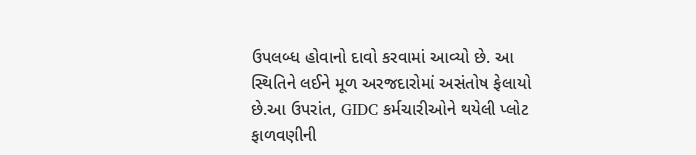ઉપલબ્ધ હોવાનો દાવો કરવામાં આવ્યો છે. આ સ્થિતિને લઈને મૂળ અરજદારોમાં અસંતોષ ફેલાયો છે.આ ઉપરાંત, GIDC કર્મચારીઓને થયેલી પ્લોટ ફાળવણીની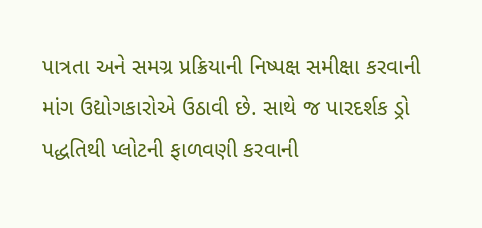પાત્રતા અને સમગ્ર પ્રક્રિયાની નિષ્પક્ષ સમીક્ષા કરવાની માંગ ઉદ્યોગકારોએ ઉઠાવી છે. સાથે જ પારદર્શક ડ્રો પદ્ધતિથી પ્લોટની ફાળવણી કરવાની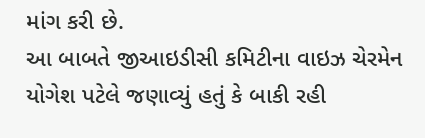માંગ કરી છે.
આ બાબતે જીઆઇડીસી કમિટીના વાઇઝ ચેરમેન યોગેશ પટેલે જણાવ્યું હતું કે બાકી રહી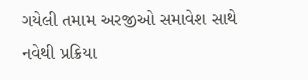ગયેલી તમામ અરજીઓ સમાવેશ સાથે નવેથી પ્રક્રિયા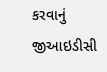કરવાનું જીઆઇડીસી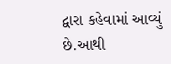દ્વારા કહેવામાં આવ્યું છે.આથી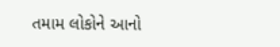તમામ લોકોને આનો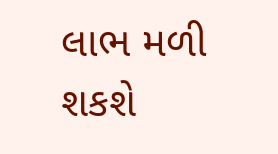લાભ મળી શકશે